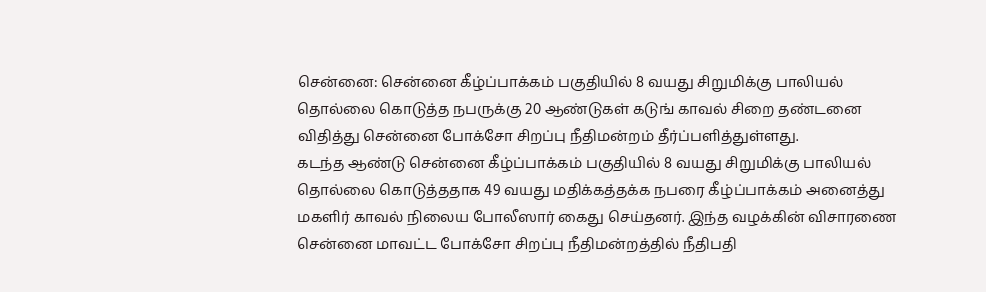சென்னை: சென்னை கீழ்ப்பாக்கம் பகுதியில் 8 வயது சிறுமிக்கு பாலியல் தொல்லை கொடுத்த நபருக்கு 20 ஆண்டுகள் கடுங் காவல் சிறை தண்டனை விதித்து சென்னை போக்சோ சிறப்பு நீதிமன்றம் தீர்ப்பளித்துள்ளது.
கடந்த ஆண்டு சென்னை கீழ்ப்பாக்கம் பகுதியில் 8 வயது சிறுமிக்கு பாலியல் தொல்லை கொடுத்ததாக 49 வயது மதிக்கத்தக்க நபரை கீழ்ப்பாக்கம் அனைத்து மகளிர் காவல் நிலைய போலீஸார் கைது செய்தனர். இந்த வழக்கின் விசாரணை சென்னை மாவட்ட போக்சோ சிறப்பு நீதிமன்றத்தில் நீதிபதி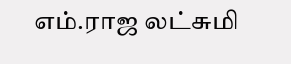எம்.ராஜ லட்சுமி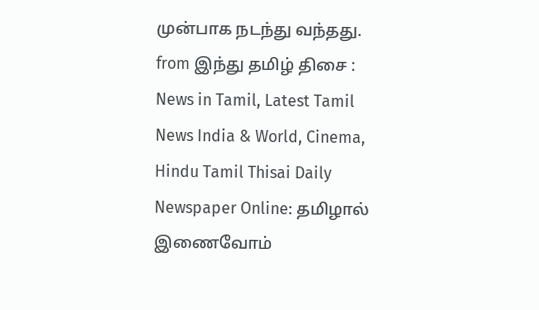முன்பாக நடந்து வந்தது.
from இந்து தமிழ் திசை : News in Tamil, Latest Tamil News India & World, Cinema, Hindu Tamil Thisai Daily Newspaper Online: தமிழால் இணைவோம்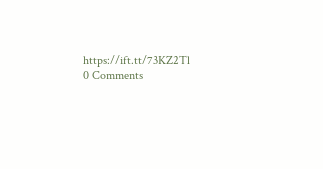https://ift.tt/73KZ2Tl
0 Comments